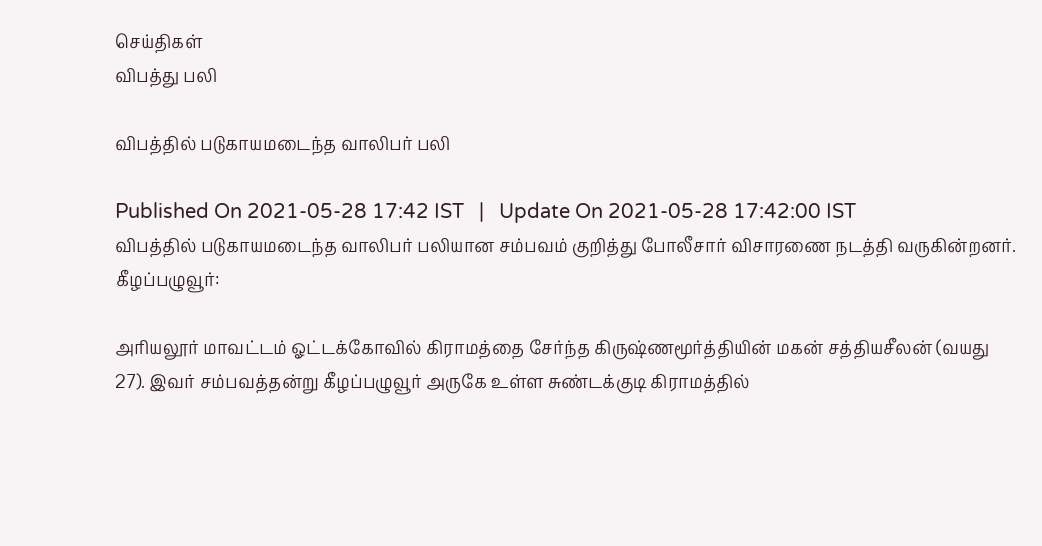செய்திகள்
விபத்து பலி

விபத்தில் படுகாயமடைந்த வாலிபர் பலி

Published On 2021-05-28 17:42 IST   |   Update On 2021-05-28 17:42:00 IST
விபத்தில் படுகாயமடைந்த வாலிபர் பலியான சம்பவம் குறித்து போலீசார் விசாரணை நடத்தி வருகின்றனர்.
கீழப்பழுவூர்:

அரியலூர் மாவட்டம் ஓட்டக்கோவில் கிராமத்தை சேர்ந்த கிருஷ்ணமூர்த்தியின் மகன் சத்தியசீலன் (வயது 27). இவர் சம்பவத்தன்று கீழப்பழுவூர் அருகே உள்ள சுண்டக்குடி கிராமத்தில்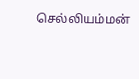செல்லியம்மன்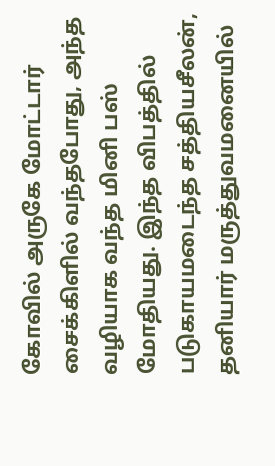கோவில் அருகே மோட்டார் சைக்கிளில் வந்தபோது, அந்த வழியாக வந்த மினி பஸ் மோதியது. இந்த விபத்தில் படுகாயமடைந்த சத்தியசீலன், தனியார் மருத்துவமனையில்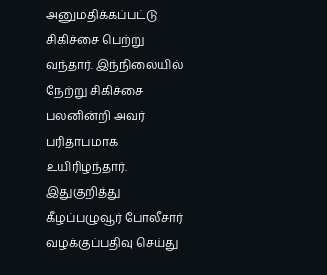அனுமதிக்கப்பட்டு சிகிச்சை பெற்று வந்தார். இந்நிலையில் நேற்று சிகிச்சை பலனின்றி அவர் பரிதாபமாக உயிரிழந்தார். இதுகுறித்து கீழப்பழுவூர் போலீசார் வழக்குப்பதிவு செய்து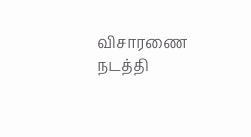விசாரணை நடத்தி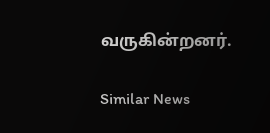வருகின்றனர்.

Similar News